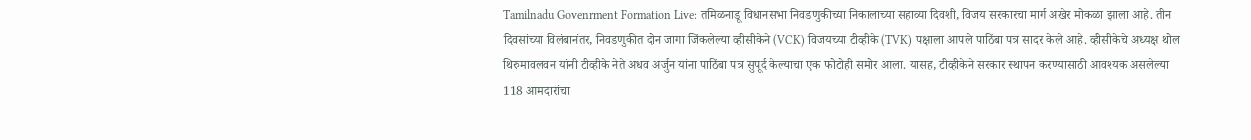Tamilnadu Govenrment Formation Live: तमिळनाडू विधानसभा निवडणुकीच्या निकालाच्या सहाव्या दिवशी, विजय सरकारचा मार्ग अखेर मोकळा झाला आहे. तीन दिवसांच्या विलंबानंतर, निवडणुकीत दोन जागा जिंकलेल्या व्हीसीकेने (VCK) विजयच्या टीव्हीके (TVK) पक्षाला आपले पाठिंबा पत्र सादर केले आहे. व्हीसीकेचे अध्यक्ष थोल थिरुमावलवन यांनी टीव्हीके नेते अधव अर्जुन यांना पाठिंबा पत्र सुपूर्द केल्याचा एक फोटोही समोर आला. यासह, टीव्हीकेने सरकार स्थापन करण्यासाठी आवश्यक असलेल्या 118 आमदारांचा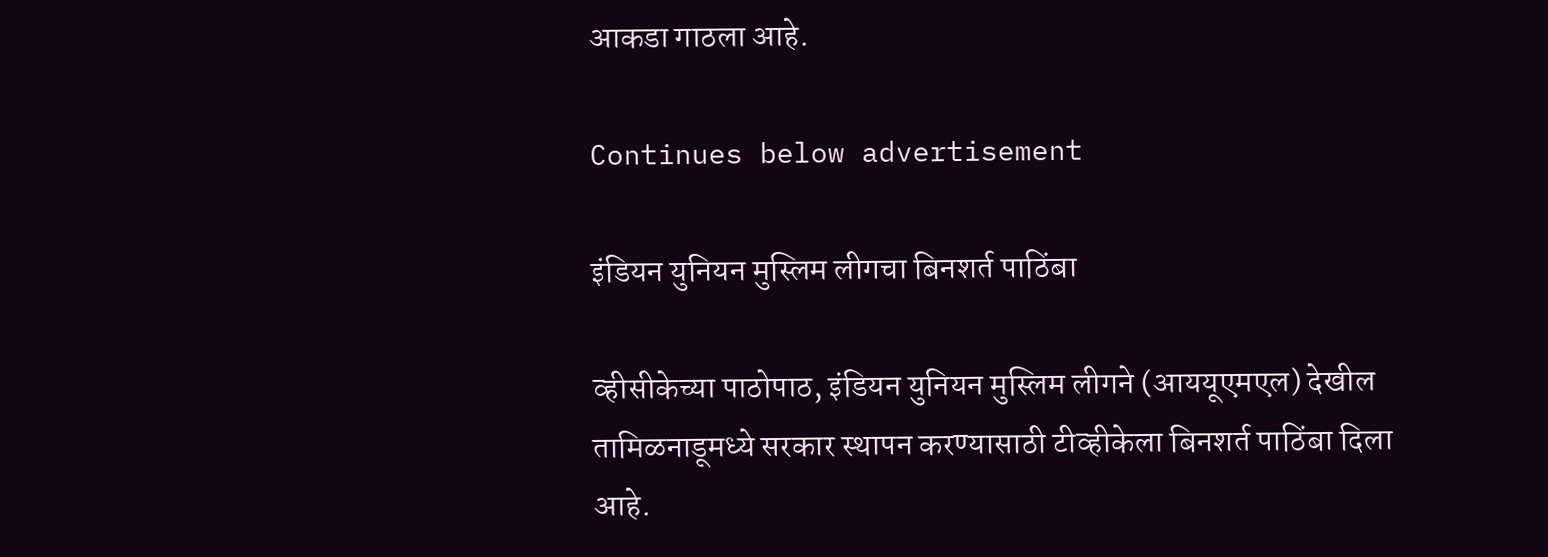आकडा गाठला आहे.

Continues below advertisement

इंडियन युनियन मुस्लिम लीगचा बिनशर्त पाठिंबा

व्हीसीकेच्या पाठोपाठ, इंडियन युनियन मुस्लिम लीगने (आययूएमएल) देखील तामिळनाडूमध्ये सरकार स्थापन करण्यासाठी टीव्हीकेला बिनशर्त पाठिंबा दिला आहे.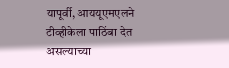यापूर्वी, आययूएमएलने टीव्हीकेला पाठिंबा देत असल्याच्या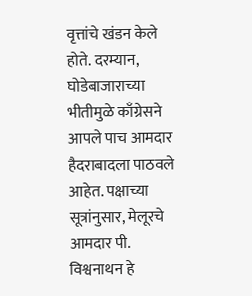वृत्तांचे खंडन केले होते. दरम्यान, घोडेबाजाराच्या भीतीमुळे काँग्रेसने आपले पाच आमदार हैदराबादला पाठवले आहेत. पक्षाच्या सूत्रांनुसार, मेलूरचे आमदार पी. विश्वनाथन हे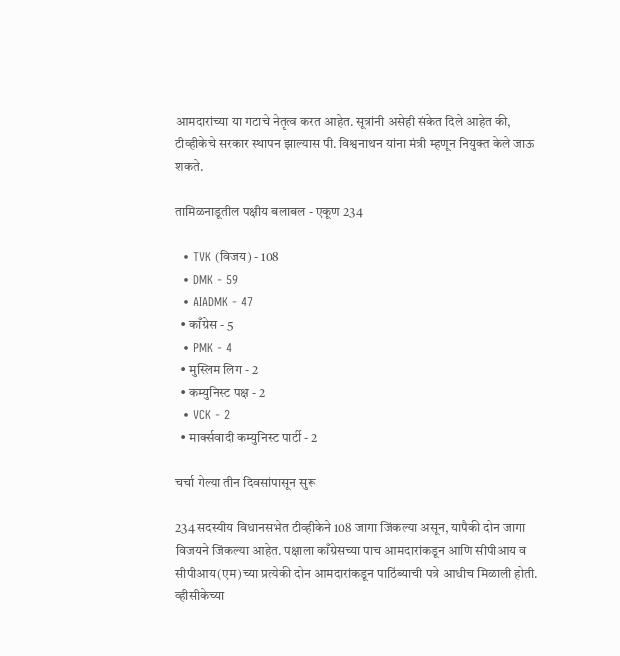आमदारांच्या या गटाचे नेतृत्व करत आहेत. सूत्रांनी असेही संकेत दिले आहेत की, टीव्हीकेचे सरकार स्थापन झाल्यास पी. विश्वनाथन यांना मंत्री म्हणून नियुक्त केले जाऊ शकते.

तामिळनाडूतील पक्षीय बलाबल - एकूण 234

  • TVK (विजय) - 108
  • DMK - 59
  • AIADMK - 47
  • काँग्रेस - 5
  • PMK - 4
  • मुस्लिम लिग - 2
  • कम्युनिस्ट पक्ष - 2
  • VCK - 2
  • मार्क्सवादी कम्युनिस्ट पार्टी - 2

चर्चा गेल्या तीन दिवसांपासून सुरू

234 सदस्यीय विधानसभेत टीव्हीकेने 108 जागा जिंकल्या असून, यापैकी दोन जागा विजयने जिंकल्या आहेत. पक्षाला काँग्रेसच्या पाच आमदारांकडून आणि सीपीआय व सीपीआय(एम)च्या प्रत्येकी दोन आमदारांकडून पाठिंब्याची पत्रे आधीच मिळाली होती. व्हीसीकेच्या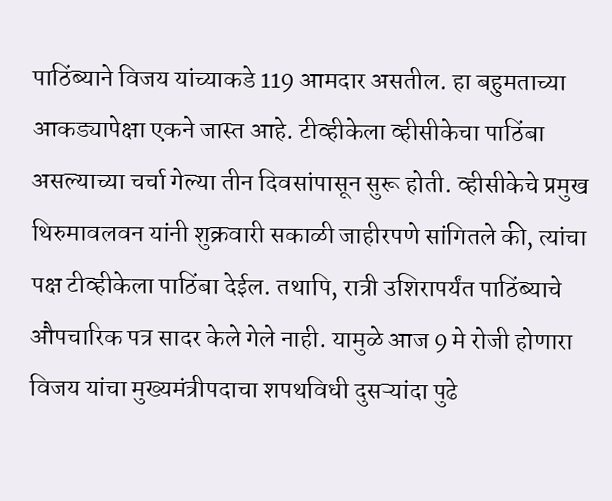पाठिंब्याने विजय यांच्याकडे 119 आमदार असतील. हा बहुमताच्या आकड्यापेक्षा एकने जास्त आहे. टीव्हीकेला व्हीसीकेचा पाठिंबा असल्याच्या चर्चा गेल्या तीन दिवसांपासून सुरू होती. व्हीसीकेचे प्रमुख थिरुमावलवन यांनी शुक्रवारी सकाळी जाहीरपणे सांगितले की, त्यांचा पक्ष टीव्हीकेला पाठिंबा देईल. तथापि, रात्री उशिरापर्यंत पाठिंब्याचे औपचारिक पत्र सादर केले गेले नाही. यामुळे आज 9 मे रोजी होणारा विजय यांचा मुख्यमंत्रीपदाचा शपथविधी दुसऱ्यांदा पुढे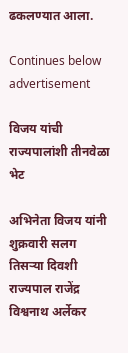ढकलण्यात आला.

Continues below advertisement

विजय यांची राज्यपालांशी तीनवेळा भेट

अभिनेता विजय यांनी शुक्रवारी सलग तिसऱ्या दिवशी राज्यपाल राजेंद्र विश्वनाथ अर्लेकर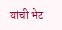यांची भेट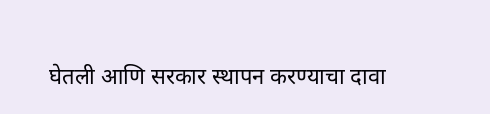घेतली आणि सरकार स्थापन करण्याचा दावा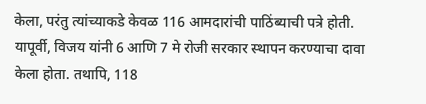केला, परंतु त्यांच्याकडे केवळ 116 आमदारांची पाठिंब्याची पत्रे होती. यापूर्वी, विजय यांनी 6 आणि 7 मे रोजी सरकार स्थापन करण्याचा दावा केला होता. तथापि, 118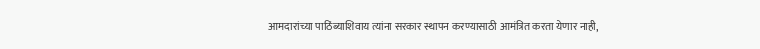आमदारांच्या पाठिंब्याशिवाय त्यांना सरकार स्थापन करण्यासाठी आमंत्रित करता येणार नाही,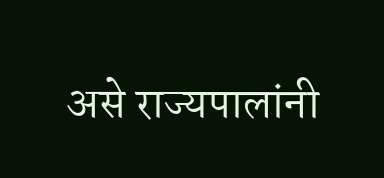असे राज्यपालांनी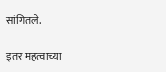सांगितले.

इतर महत्वाच्या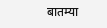बातम्या